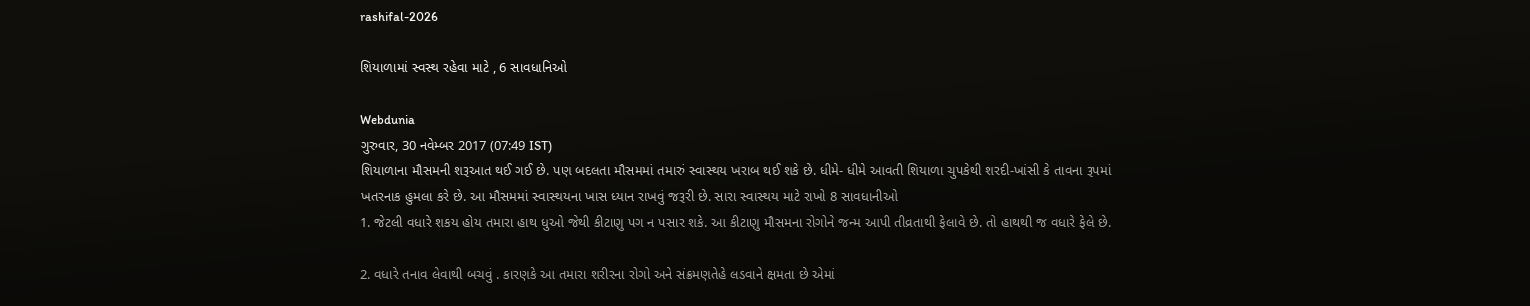rashifal-2026

શિયાળામાં સ્વસ્થ રહેવા માટે , 6 સાવધાનિઓ

Webdunia
ગુરુવાર, 30 નવેમ્બર 2017 (07:49 IST)
શિયાળાના મૌસમની શરૂઆત થઈ ગઈ છે. પણ બદલતા મૌસમમાં તમારું સ્વાસ્થય ખરાબ થઈ શકે છે. ધીમે- ધીમે આવતી શિયાળા ચુપકેથી શરદી-ખાંસી કે તાવના રૂપમાં ખતરનાક હુમલા કરે છે. આ મૌસમમાં સ્વાસ્થયના ખાસ ધ્યાન રાખવું જરૂરી છે. સારા સ્વાસ્થય માટે રાખો 8 સાવધાનીઓ
1. જેટલી વધારે શકય હોય તમારા હાથ ધુઓ જેથી કીટાણુ પગ ન પસાર શકે. આ કીટાણુ મૌસમના રોગોને જન્મ આપી તીવ્રતાથી ફેલાવે છે. તો હાથથી જ વધારે ફેલે છે.

2. વધારે તનાવ લેવાથી બચવું . કારણકે આ તમારા શરીરના રોગો અને સંક્રમણતેહે લડવાને ક્ષમતા છે એમાં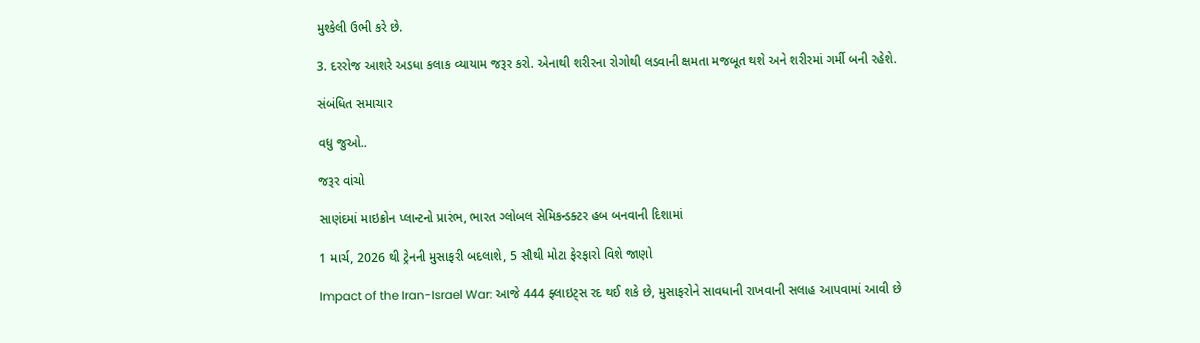મુશ્કેલી ઉભી કરે છે.

3. દરરોજ આશરે અડધા કલાક વ્યાયામ જરૂર કરો. એનાથી શરીરના રોગોથી લડવાની ક્ષમતા મજબૂત થશે અને શરીરમાં ગર્મી બની રહેશે.

સંબંધિત સમાચાર

વધુ જુઓ..

જરૂર વાંચો

સાણંદમાં માઇક્રોન પ્લાન્ટનો પ્રારંભ, ભારત ગ્લોબલ સેમિકન્ડક્ટર હબ બનવાની દિશામાં

1 માર્ચ, 2026 થી ટ્રેનની મુસાફરી બદલાશે, 5 સૌથી મોટા ફેરફારો વિશે જાણો

Impact of the Iran-Israel War: આજે 444 ફ્લાઇટ્સ રદ થઈ શકે છે, મુસાફરોને સાવધાની રાખવાની સલાહ આપવામાં આવી છે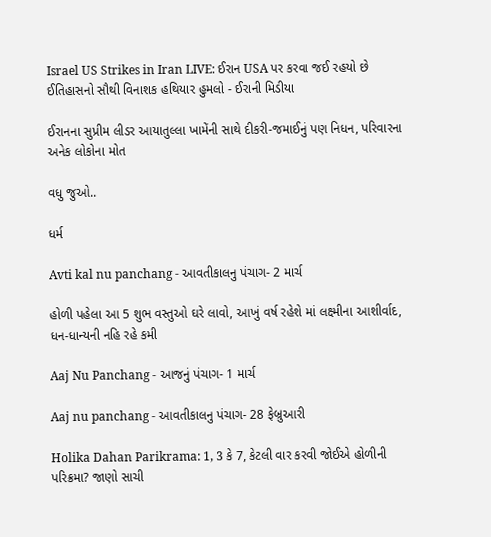Israel US Strikes in Iran LIVE: ઈરાન USA પર કરવા જઈ રહયો છે ઈતિહાસનો સૌથી વિનાશક હથિયાર હુમલો - ઈરાની મિડીયા

ઈરાનના સુપ્રીમ લીડર આયાતુલ્લા ખામેંની સાથે દીકરી-જમાઈનું પણ નિધન, પરિવારના અનેક લોકોના મોત

વધુ જુઓ..

ધર્મ

Avti kal nu panchang - આવતીકાલનુ પંચાગ- 2 માર્ચ

હોળી પહેલા આ 5 શુભ વસ્તુઓ ઘરે લાવો, આખું વર્ષ રહેશે માં લક્ષ્મીના આશીર્વાદ, ધન-ધાન્યની નહિ રહે કમી

Aaj Nu Panchang - આજનું પંચાગ- 1 માર્ચ

Aaj nu panchang - આવતીકાલનુ પંચાગ- 28 ફેબ્રુઆરી

Holika Dahan Parikrama: 1, 3 કે 7, કેટલી વાર કરવી જોઈએ હોળીની પરિક્રમા? જાણો સાચી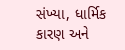સંખ્યા, ધાર્મિક કારણ અને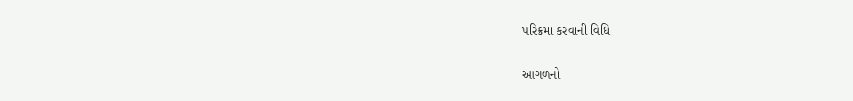પરિક્રમા કરવાની વિધિ

આગળનો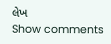લેખ
Show comments